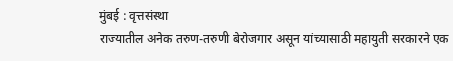मुंबई : वृत्तसंस्था
राज्यातील अनेक तरुण-तरुणी बेरोजगार असून यांच्यासाठी महायुती सरकारने एक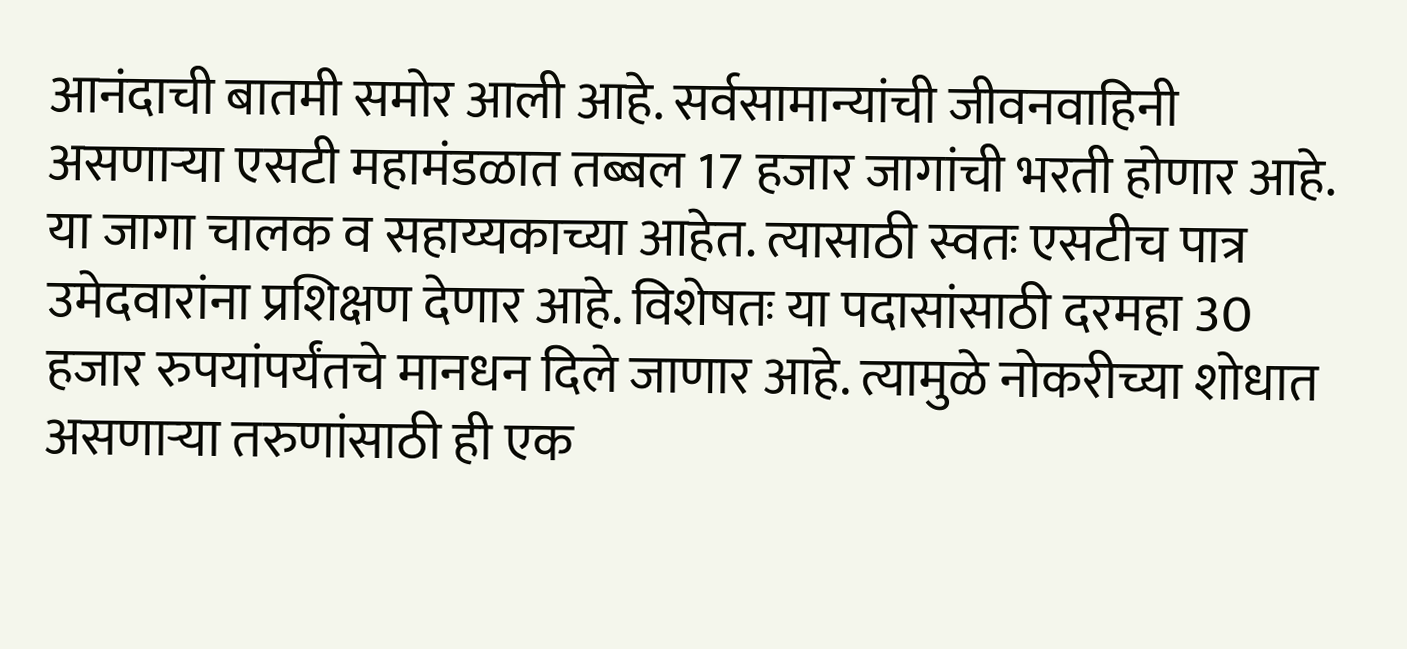आनंदाची बातमी समोर आली आहे. सर्वसामान्यांची जीवनवाहिनी असणाऱ्या एसटी महामंडळात तब्बल 17 हजार जागांची भरती होणार आहे. या जागा चालक व सहाय्यकाच्या आहेत. त्यासाठी स्वतः एसटीच पात्र उमेदवारांना प्रशिक्षण देणार आहे. विशेषतः या पदासांसाठी दरमहा 30 हजार रुपयांपर्यंतचे मानधन दिले जाणार आहे. त्यामुळे नोकरीच्या शोधात असणाऱ्या तरुणांसाठी ही एक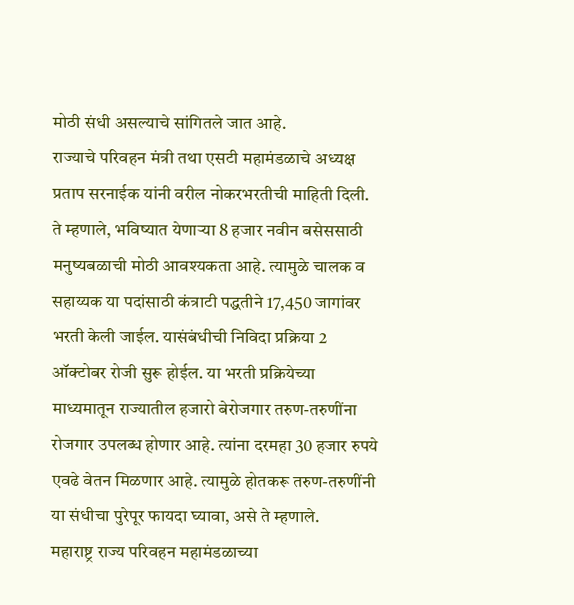मोठी संधी असल्याचे सांगितले जात आहे.
राज्याचे परिवहन मंत्री तथा एसटी महामंडळाचे अध्यक्ष प्रताप सरनाईक यांनी वरील नोकरभरतीची माहिती दिली. ते म्हणाले, भविष्यात येणाऱ्या 8 हजार नवीन बसेससाठी मनुष्यबळाची मोठी आवश्यकता आहे. त्यामुळे चालक व सहाय्यक या पदांसाठी कंत्राटी पद्धतीने 17,450 जागांवर भरती केली जाईल. यासंबंधीची निविदा प्रक्रिया 2 ऑक्टोबर रोजी सुरू होईल. या भरती प्रक्रियेच्या माध्यमातून राज्यातील हजारो बेरोजगार तरुण-तरुणींना रोजगार उपलब्ध होणार आहे. त्यांना दरमहा 30 हजार रुपये एवढे वेतन मिळणार आहे. त्यामुळे होतकरू तरुण-तरुणींनी या संधीचा पुरेपूर फायदा घ्यावा, असे ते म्हणाले.
महाराष्ट्र राज्य परिवहन महामंडळाच्या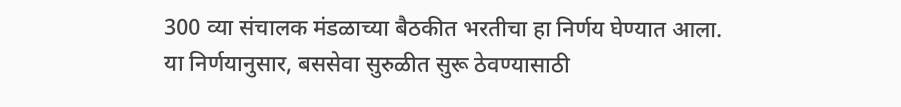300 व्या संचालक मंडळाच्या बैठकीत भरतीचा हा निर्णय घेण्यात आला. या निर्णयानुसार, बससेवा सुरुळीत सुरू ठेवण्यासाठी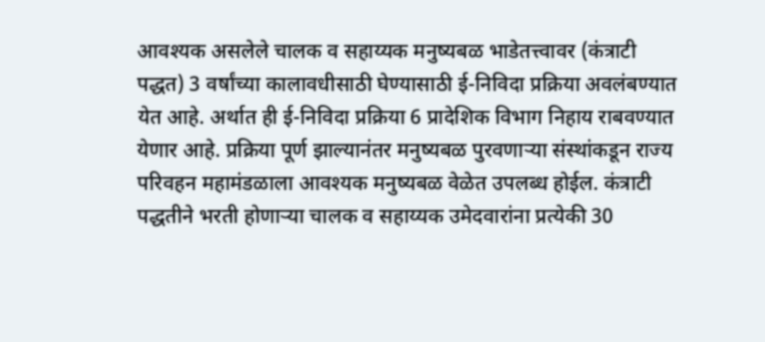आवश्यक असलेले चालक व सहाय्यक मनुष्यबळ भाडेतत्त्वावर (कंत्राटी पद्धत) 3 वर्षांच्या कालावधीसाठी घेण्यासाठी ई-निविदा प्रक्रिया अवलंबण्यात येत आहे. अर्थात ही ई-निविदा प्रक्रिया 6 प्रादेशिक विभाग निहाय राबवण्यात येणार आहे. प्रक्रिया पूर्ण झाल्यानंतर मनुष्यबळ पुरवणाऱ्या संस्थांकडून राज्य परिवहन महामंडळाला आवश्यक मनुष्यबळ वेळेत उपलब्ध होईल. कंत्राटी पद्धतीने भरती होणाऱ्या चालक व सहाय्यक उमेदवारांना प्रत्येकी 30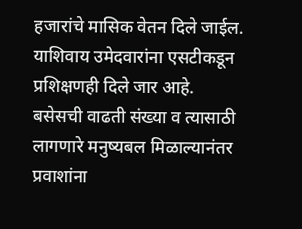हजारांचे मासिक वेतन दिले जाईल. याशिवाय उमेदवारांना एसटीकडून प्रशिक्षणही दिले जार आहे.
बसेसची वाढती संख्या व त्यासाठी लागणारे मनुष्यबल मिळाल्यानंतर प्रवाशांना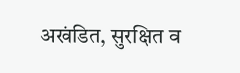अखंडित, सुरक्षित व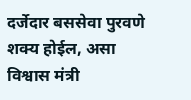दर्जेदार बससेवा पुरवणे शक्य होईल, असा विश्वास मंत्री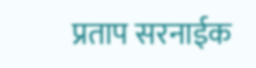प्रताप सरनाईक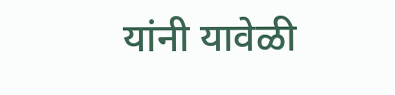यांनी यावेळी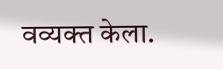वव्यक्त केला.